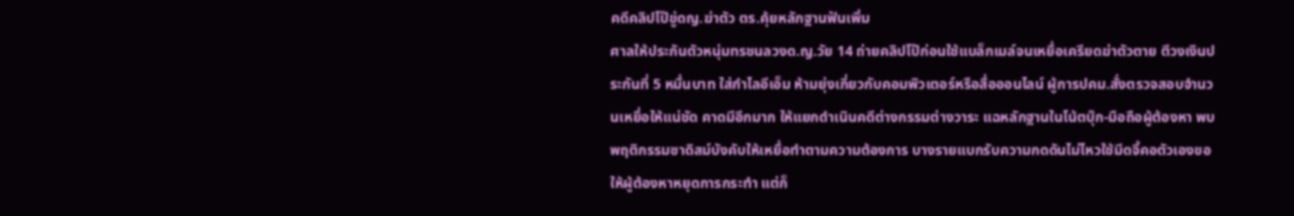คดีคลิปโป๊ขู่ดญ.ฆ่าตัว ตร.คุ้ยหลักฐานฟันเพิ่ม
ศาลให้ประกันตัวหนุ่มทรชนลวงด.ญ.วัย 14 ถ่ายคลิปโป๊ก่อนใช้แบล็กเมล์จนเหยื่อเครียดฆ่าตัวตาย ตีวงเงินประกันที่ 5 หมื่นบาท ใส่กำไลอีเอ็ม ห้ามยุ่งเกี่ยวกับคอมพิวเตอร์หรือสื่อออนไลน์ ผู้การปคม.สั่งตรวจสอบจำนวนเหยื่อให้แน่ชัด คาดมีอีกมาก ให้แยกดำเนินคดีต่างกรรมต่างวาระ แฉหลักฐานในโน้ตบุ๊ก-มือถือผู้ต้องหา พบพฤติกรรมซาดิสม์บังคับให้เหยื่อทำตามความต้องการ บางรายแบกรับความกดดันไม่ไหวใช้มีดจี้คอตัวเองขอให้ผู้ต้องหาหยุดการกระทำ แต่ก็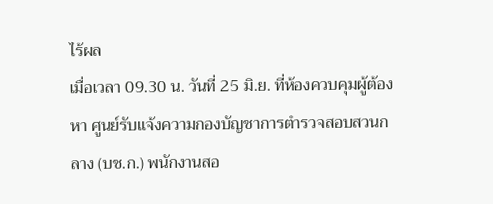ไร้ผล
เมื่อเวลา 09.30 น. วันที่ 25 มิ.ย. ที่ห้องควบคุมผู้ต้องหา ศูนย์รับแจ้งความกองบัญชาการตำรวจสอบสวนกลาง (บช.ก.) พนักงานสอ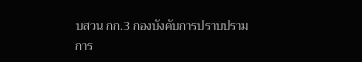บสวน กก.3 กองบังคับการปราบปรามการ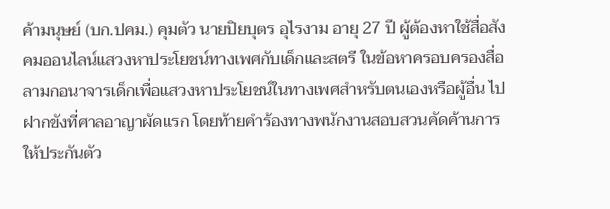ค้ามนุษย์ (บก.ปคม.) คุมตัว นายปิยบุตร อุไรงาม อายุ 27 ปี ผู้ต้องหาใช้สื่อสังคมออนไลน์แสวงหาประโยชน์ทางเพศกับเด็กและสตรี ในข้อหาครอบครองสื่อลามกอนาจารเด็กเพื่อแสวงหาประโยชน์ในทางเพศสำหรับตนเองหรือผู้อื่น ไปฝากขังที่ศาลอาญาผัดแรก โดยท้ายคำร้องทางพนักงานสอบสวนคัดค้านการให้ประกันตัว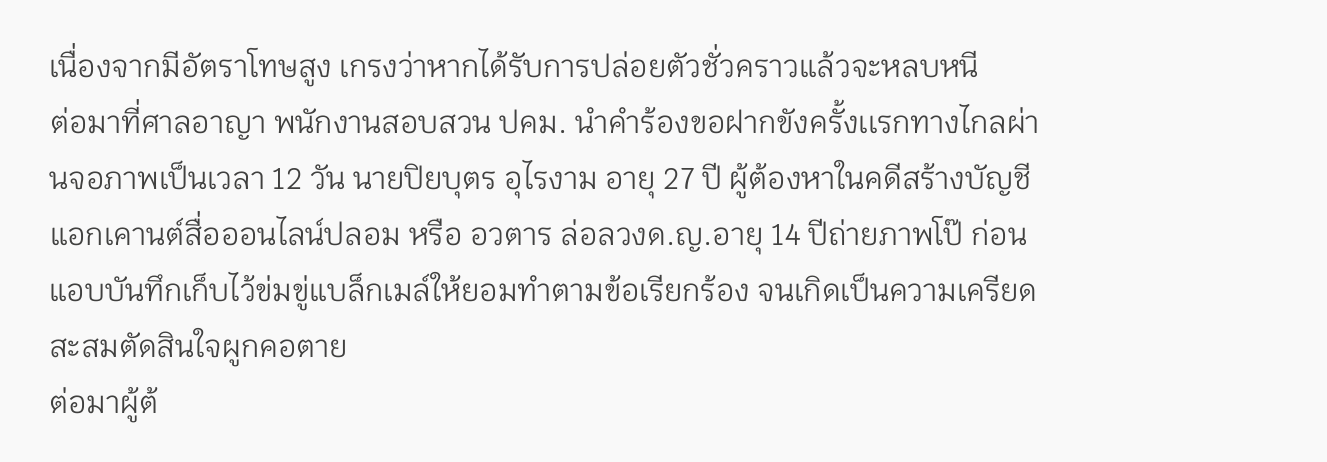เนื่องจากมีอัตราโทษสูง เกรงว่าหากได้รับการปล่อยตัวชั่วคราวแล้วจะหลบหนี
ต่อมาที่ศาลอาญา พนักงานสอบสวน ปคม. นำคำร้องขอฝากขังครั้งเเรกทางไกลผ่านจอภาพเป็นเวลา 12 วัน นายปิยบุตร อุไรงาม อายุ 27 ปี ผู้ต้องหาในคดีสร้างบัญชีแอกเคานต์สื่อออนไลน์ปลอม หรือ อวตาร ล่อลวงด.ญ.อายุ 14 ปีถ่ายภาพโป๊ ก่อนแอบบันทึกเก็บไว้ข่มขู่แบล็กเมล์ให้ยอมทำตามข้อเรียกร้อง จนเกิดเป็นความเครียดสะสมตัดสินใจผูกคอตาย
ต่อมาผู้ต้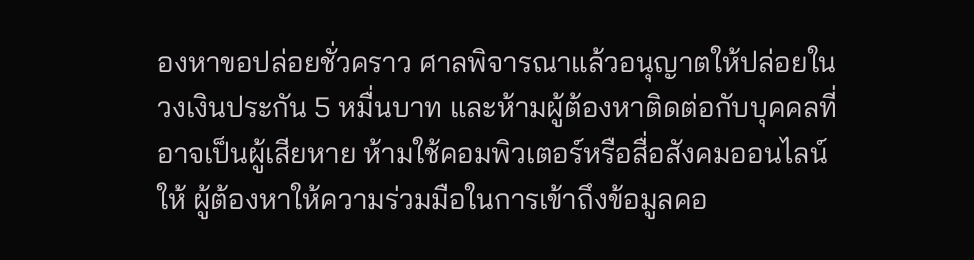องหาขอปล่อยชั่วคราว ศาลพิจารณาแล้วอนุญาตให้ปล่อยในวงเงินประกัน 5 หมื่นบาท และห้ามผู้ต้องหาติดต่อกับบุคคลที่อาจเป็นผู้เสียหาย ห้ามใช้คอมพิวเตอร์หรือสื่อสังคมออนไลน์ ให้ ผู้ต้องหาให้ความร่วมมือในการเข้าถึงข้อมูลคอ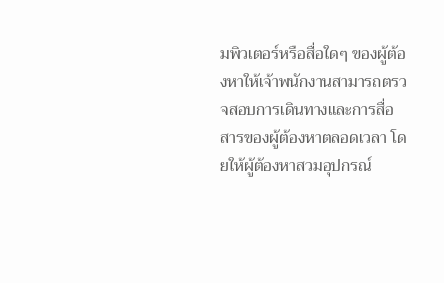มพิวเตอร์หรือสื่อใดๆ ของผู้ต้องหาให้เจ้าพนักงานสามารถตรวจสอบการเดินทางและการสื่อสารของผู้ต้องหาตลอดเวลา โดยให้ผู้ต้องหาสวมอุปกรณ์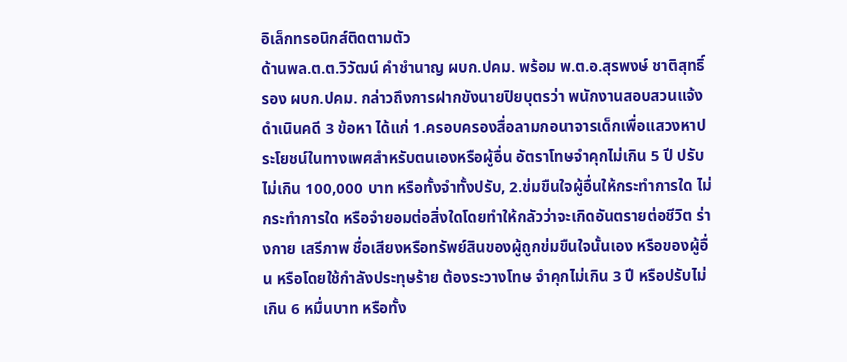อิเล็กทรอนิกส์ติดตามตัว
ด้านพล.ต.ต.วิวัฒน์ คำชำนาญ ผบก.ปคม. พร้อม พ.ต.อ.สุรพงษ์ ชาติสุทธิ์ รอง ผบก.ปคม. กล่าวถึงการฝากขังนายปิยบุตรว่า พนักงานสอบสวนแจ้งดำเนินคดี 3 ข้อหา ได้แก่ 1.ครอบครองสื่อลามกอนาจารเด็กเพื่อแสวงหาประโยชน์ในทางเพศสำหรับตนเองหรือผู้อื่น อัตราโทษจำคุกไม่เกิน 5 ปี ปรับไม่เกิน 100,000 บาท หรือทั้งจำทั้งปรับ, 2.ข่มขืนใจผู้อื่นให้กระทำการใด ไม่กระทำการใด หรือจำยอมต่อสิ่งใดโดยทำให้กลัวว่าจะเกิดอันตรายต่อชีวิต ร่างกาย เสรีภาพ ชื่อเสียงหรือทรัพย์สินของผู้ถูกข่มขืนใจนั้นเอง หรือของผู้อื่น หรือโดยใช้กำลังประทุษร้าย ต้องระวางโทษ จำคุกไม่เกิน 3 ปี หรือปรับไม่เกิน 6 หมื่นบาท หรือทั้ง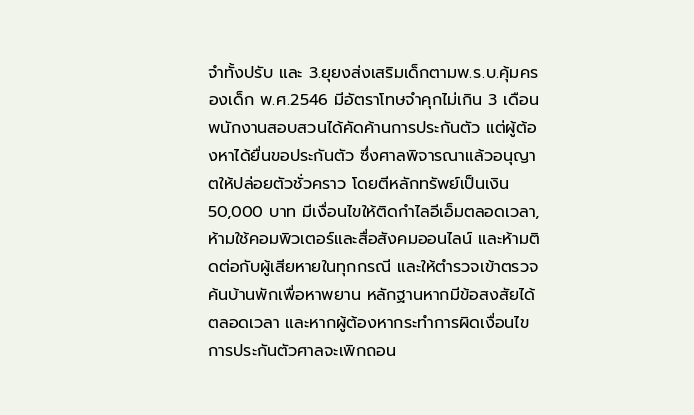จำทั้งปรับ และ 3.ยุยงส่งเสริมเด็กตามพ.ร.บ.คุ้มครองเด็ก พ.ศ.2546 มีอัตราโทษจำคุกไม่เกิน 3 เดือน
พนักงานสอบสวนได้คัดค้านการประกันตัว แต่ผู้ต้องหาได้ยื่นขอประกันตัว ซึ่งศาลพิจารณาแล้วอนุญาตให้ปล่อยตัวชั่วคราว โดยตีหลักทรัพย์เป็นเงิน 50,000 บาท มีเงื่อนไขให้ติดกำไลอีเอ็มตลอดเวลา, ห้ามใช้คอมพิวเตอร์และสื่อสังคมออนไลน์ และห้ามติดต่อกับผู้เสียหายในทุกกรณี และให้ตำรวจเข้าตรวจค้นบ้านพักเพื่อหาพยาน หลักฐานหากมีข้อสงสัยได้ตลอดเวลา และหากผู้ต้องหากระทำการผิดเงื่อนไขการประกันตัวศาลจะเพิกถอน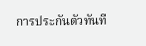การประกันตัวทันที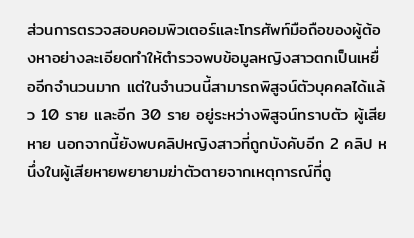ส่วนการตรวจสอบคอมพิวเตอร์และโทรศัพท์มือถือของผู้ต้องหาอย่างละเอียดทำให้ตำรวจพบข้อมูลหญิงสาวตกเป็นเหยื่ออีกจำนวนมาก แต่ในจำนวนนี้สามารถพิสูจน์ตัวบุคคลได้แล้ว 10 ราย และอีก 30 ราย อยู่ระหว่างพิสูจน์ทราบตัว ผู้เสียหาย นอกจากนี้ยังพบคลิปหญิงสาวที่ถูกบังคับอีก 2 คลิป หนึ่งในผู้เสียหายพยายามฆ่าตัวตายจากเหตุการณ์ที่ถู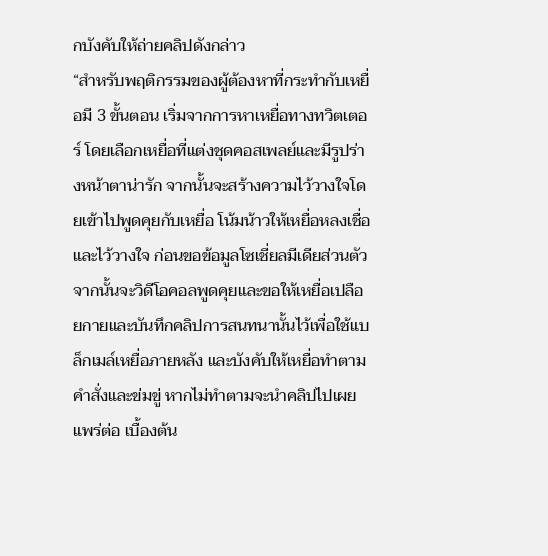กบังคับให้ถ่ายคลิปดังกล่าว
“สำหรับพฤติกรรมของผู้ต้องหาที่กระทำกับเหยื่อมี 3 ขั้นตอน เริ่มจากการหาเหยื่อทางทวิตเตอร์ โดยเลือกเหยื่อที่แต่งชุดคอสเพลย์และมีรูปร่างหน้าตาน่ารัก จากนั้นจะสร้างความไว้วางใจโดยเข้าไปพูดคุยกับเหยื่อ โน้มน้าวให้เหยื่อหลงเชื่อและไว้วางใจ ก่อนขอข้อมูลโซเชี่ยลมีเดียส่วนตัว จากนั้นจะวิดีโอคอลพูดคุยและขอให้เหยื่อเปลือยกายและบันทึกคลิปการสนทนานั้นไว้เพื่อใช้แบล็กเมล์เหยื่อภายหลัง และบังคับให้เหยื่อทำตามคำสั่งและข่มขู่ หากไม่ทำตามจะนำคลิปไปเผยแพร่ต่อ เบื้องต้น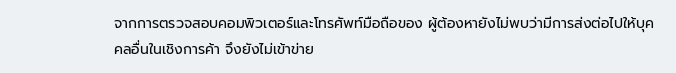จากการตรวจสอบคอมพิวเตอร์และโทรศัพท์มือถือของ ผู้ต้องหายังไม่พบว่ามีการส่งต่อไปให้บุคคลอื่นในเชิงการค้า จึงยังไม่เข้าข่าย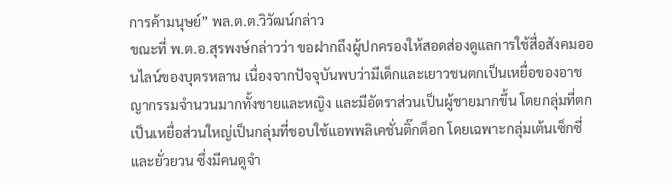การค้ามนุษย์” พล.ต.ต.วิวัฒน์กล่าว
ขณะที่ พ.ต.อ.สุรพงษ์กล่าวว่า ขอฝากถึงผู้ปกครองให้สอดส่องดูแลการใช้สื่อสังคมออนไลน์ของบุตรหลาน เนื่องจากปัจจุบันพบว่ามีเด็กและเยาวชนตกเป็นเหยื่อของอาชญากรรมจำนวนมากทั้งชายและหญิง และมีอัตราส่วนเป็นผู้ชายมากขึ้น โดยกลุ่มที่ตกเป็นเหยื่อส่วนใหญ่เป็นกลุ่มที่ชอบใช้แอพพลิเคชั่นติ๊กต็อก โดยเฉพาะกลุ่มเต้นเซ็กซี่และยั่วยวน ซึ่งมีคนดูจำ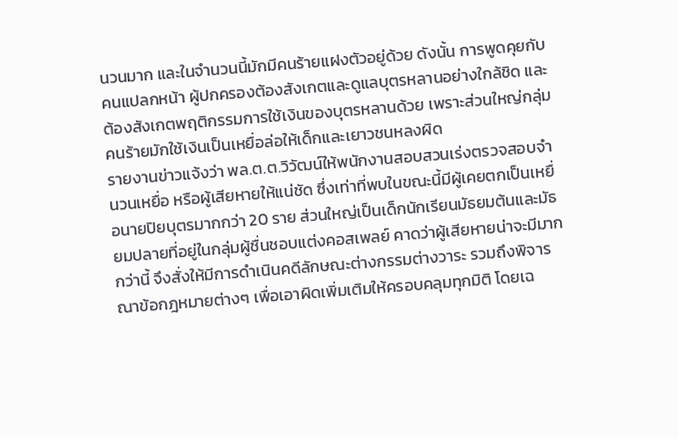นวนมาก และในจำนวนนี้มักมีคนร้ายแฝงตัวอยู่ด้วย ดังนั้น การพูดคุยกับคนแปลกหน้า ผู้ปกครองต้องสังเกตและดูแลบุตรหลานอย่างใกล้ชิด และต้องสังเกตพฤติกรรมการใช้เงินของบุตรหลานด้วย เพราะส่วนใหญ่กลุ่มคนร้ายมักใช้เงินเป็นเหยื่อล่อให้เด็กและเยาวชนหลงผิด
รายงานข่าวแจ้งว่า พล.ต.ต.วิวัฒน์ให้พนักงานสอบสวนเร่งตรวจสอบจำนวนเหยื่อ หรือผู้เสียหายให้แน่ชัด ซึ่งเท่าที่พบในขณะนี้มีผู้เคยตกเป็นเหยื่อนายปิยบุตรมากกว่า 20 ราย ส่วนใหญ่เป็นเด็กนักเรียนมัธยมต้นและมัธยมปลายที่อยู่ในกลุ่มผู้ชื่นชอบแต่งคอสเพลย์ คาดว่าผู้เสียหายน่าจะมีมากกว่านี้ จึงสั่งให้มีการดำเนินคดีลักษณะต่างกรรมต่างวาระ รวมถึงพิจารณาข้อกฎหมายต่างๆ เพื่อเอาผิดเพิ่มเติมให้ครอบคลุมทุกมิติ โดยเฉ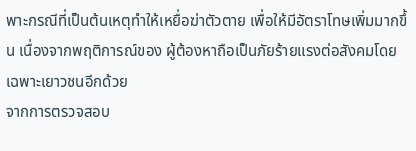พาะกรณีที่เป็นต้นเหตุทำให้เหยื่อฆ่าตัวตาย เพื่อให้มีอัตราโทษเพิ่มมากขึ้น เนื่องจากพฤติการณ์ของ ผู้ต้องหาถือเป็นภัยร้ายแรงต่อสังคมโดยเฉพาะเยาวชนอีกด้วย
จากการตรวจสอบ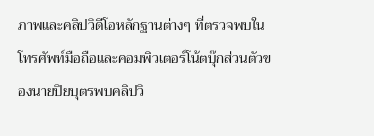ภาพและคลิปวิดีโอหลักฐานต่างๆ ที่ตรวจพบในโทรศัพท์มือถือและคอมพิวเตอร์โน้ตบุ๊กส่วนตัวของนายปิยบุตรพบคลิปวิ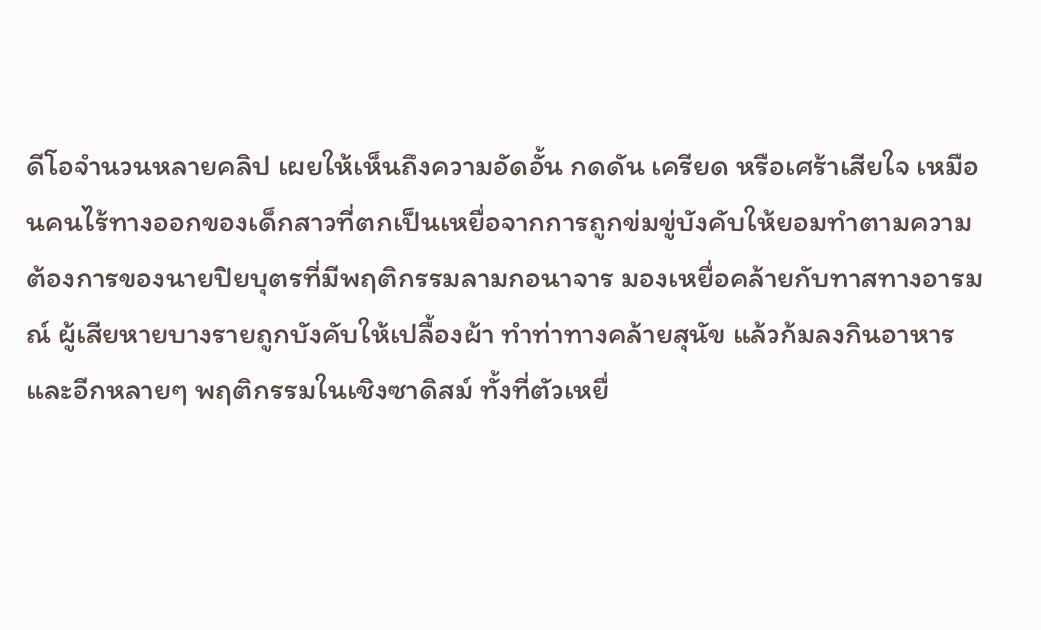ดีโอจำนวนหลายคลิป เผยให้เห็นถึงความอัดอั้น กดดัน เครียด หรือเศร้าเสียใจ เหมือนคนไร้ทางออกของเด็กสาวที่ตกเป็นเหยื่อจากการถูกข่มขู่บังคับให้ยอมทำตามความต้องการของนายปิยบุตรที่มีพฤติกรรมลามกอนาจาร มองเหยื่อคล้ายกับทาสทางอารมณ์ ผู้เสียหายบางรายถูกบังคับให้เปลื้องผ้า ทำท่าทางคล้ายสุนัข แล้วก้มลงกินอาหาร และอีกหลายๆ พฤติกรรมในเชิงซาดิสม์ ทั้งที่ตัวเหยื่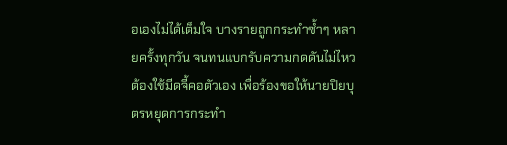อเองไม่ได้เต็มใจ บางรายถูกกระทำซ้ำๆ หลายครั้งทุกวัน จนทนแบกรับความกดดันไม่ไหว ต้องใช้มีดจี้คอตัวเอง เพื่อร้องขอให้นายปิยบุตรหยุดการกระทำ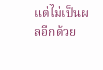แต่ไม่เป็นผลอีกด้วย